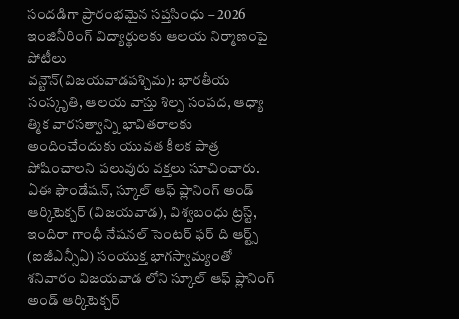సందడిగా ప్రారంభమైన సప్తసింధు – 2026 ఇంజినీరింగ్ విద్యార్థులకు ఆలయ నిర్మాణంపై పోటీలు
వన్టౌన్(విజయవాడపశ్చిమ): భారతీయ సంస్కృతి, ఆలయ వాస్తు శిల్ప సంపద, ఆధ్యా త్మిక వారసత్వాన్ని భావితరాలకు అందించేందుకు యువత కీలక పాత్ర పోషించాలని పలువురు వక్తలు సూచించారు. ఏఈ ఫౌండేషన్, స్కూల్ ఆఫ్ ప్లానింగ్ అండ్ ఆర్కిటెక్చర్ (విజయవాడ), విశ్వబంధు ట్రస్ట్, ఇందిరా గాంధీ నేషనల్ సెంటర్ ఫర్ ది ఆర్ట్స్ (ఐజీఎన్సీఏ) సంయుక్త భాగస్వామ్యంతో శనివారం విజయవాడ లోని స్కూల్ ఆఫ్ ప్లానింగ్ అండ్ ఆర్కిటెక్చర్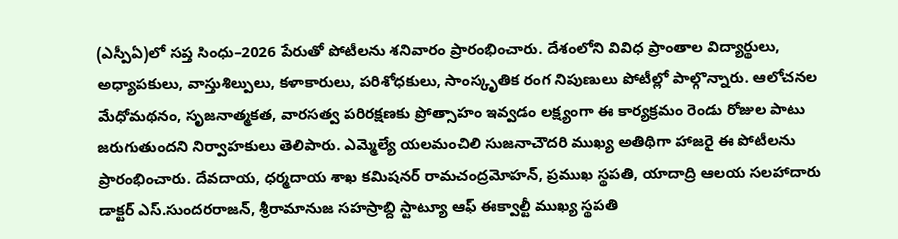(ఎస్పీఏ)లో సప్త సింధు–2026 పేరుతో పోటీలను శనివారం ప్రారంభించారు. దేశంలోని వివిధ ప్రాంతాల విద్యార్థులు, అధ్యాపకులు, వాస్తుశిల్పులు, కళాకారులు, పరిశోధకులు, సాంస్కృతిక రంగ నిపుణులు పోటీల్లో పాల్గొన్నారు. ఆలోచనల మేధోమథనం, సృజనాత్మకత, వారసత్వ పరిరక్షణకు ప్రోత్సాహం ఇవ్వడం లక్ష్యంగా ఈ కార్యక్రమం రెండు రోజుల పాటు జరుగుతుందని నిర్వాహకులు తెలిపారు. ఎమ్మెల్యే యలమంచిలి సుజనాచౌదరి ముఖ్య అతిథిగా హాజరై ఈ పోటీలను ప్రారంభించారు. దేవదాయ, ధర్మదాయ శాఖ కమిషనర్ రామచంద్రమోహన్, ప్రముఖ స్థపతి, యాదాద్రి ఆలయ సలహాదారు డాక్టర్ ఎస్.సుందరరాజన్, శ్రీరామానుజ సహస్రాబ్ది స్టాట్యూ ఆఫ్ ఈక్వాల్టీ ముఖ్య స్థపతి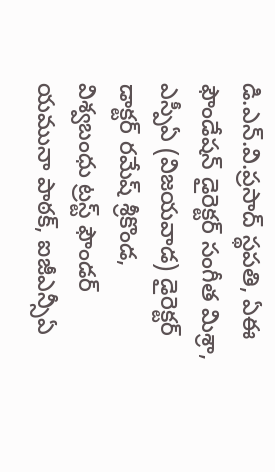డి.ఎన్.వి.ప్రసాద్ స్థపతి, ఏఈ ఫౌండేషన్ డైరెక్టర్ సంగీత మిశ్రా, ఎస్పీఏ (విజయవాడ) డైరెక్టర్ డాక్టర్ రమేష్ శ్రీకొండ, విశ్వబంధు ట్రస్ట్ ఫౌండర్ యమునా పాఠక్, ఐజీఎన్సీఏ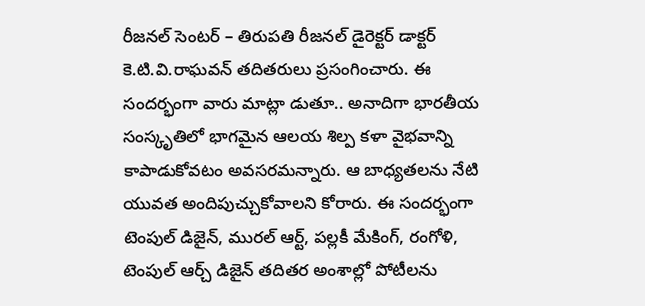రీజనల్ సెంటర్ – తిరుపతి రీజనల్ డైరెక్టర్ డాక్టర్ కె.టి.వి.రాఘవన్ తదితరులు ప్రసంగించారు. ఈ సందర్భంగా వారు మాట్లా డుతూ.. అనాదిగా భారతీయ సంస్కృతిలో భాగమైన ఆలయ శిల్ప కళా వైభవాన్ని కాపాడుకోవటం అవసరమన్నారు. ఆ బాధ్యతలను నేటి యువత అందిపుచ్చుకోవాలని కోరారు. ఈ సందర్భంగా టెంపుల్ డిజైన్, మురల్ ఆర్ట్, పల్లకీ మేకింగ్, రంగోళి, టెంపుల్ ఆర్చ్ డిజైన్ తదితర అంశాల్లో పోటీలను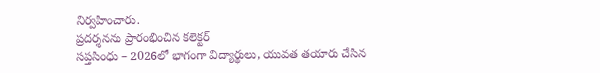నిర్వహించారు.
ప్రదర్శనను ప్రారంభించిన కలెక్టర్
సప్తసింధు – 2026లో భాగంగా విద్యార్థులు, యువత తయారు చేసిన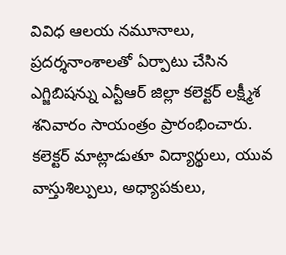వివిధ ఆలయ నమూనాలు, ప్రదర్శనాంశాలతో ఏర్పాటు చేసిన ఎగ్జిబిషన్ను ఎన్టీఆర్ జిల్లా కలెక్టర్ లక్ష్మీశ శనివారం సాయంత్రం ప్రారంభించారు. కలెక్టర్ మాట్లాడుతూ విద్యార్థులు, యువ వాస్తుశిల్పులు, అధ్యాపకులు,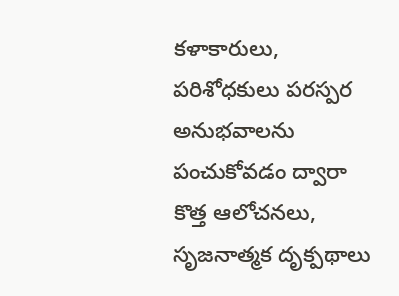కళాకారులు, పరిశోధకులు పరస్పర అనుభవాలను పంచుకోవడం ద్వారా కొత్త ఆలోచనలు, సృజనాత్మక దృక్పథాలు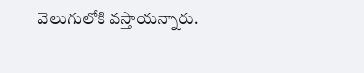వెలుగులోకి వస్తాయన్నారు.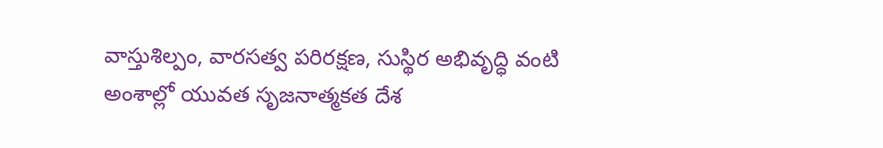వాస్తుశిల్పం, వారసత్వ పరిరక్షణ, సుస్థిర అభివృద్ధి వంటి అంశాల్లో యువత సృజనాత్మకత దేశ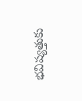భవిష్యత్తుకు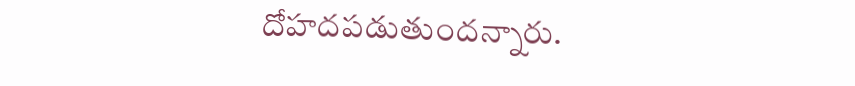దోహదపడుతుందన్నారు.